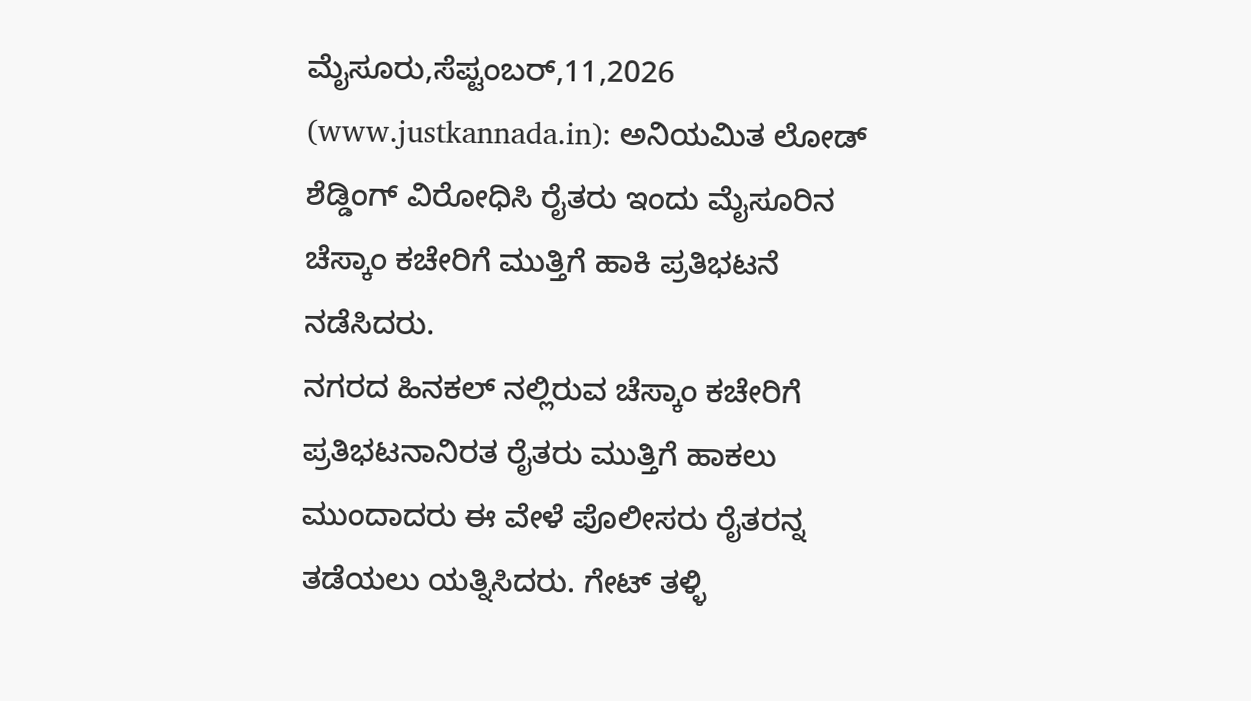ಮೈಸೂರು,ಸೆಪ್ಟಂಬರ್,11,2026 (www.justkannada.in): ಅನಿಯಮಿತ ಲೋಡ್ ಶೆಡ್ಡಿಂಗ್ ವಿರೋಧಿಸಿ ರೈತರು ಇಂದು ಮೈಸೂರಿನ ಚೆಸ್ಕಾಂ ಕಚೇರಿಗೆ ಮುತ್ತಿಗೆ ಹಾಕಿ ಪ್ರತಿಭಟನೆ ನಡೆಸಿದರು.
ನಗರದ ಹಿನಕಲ್ ನಲ್ಲಿರುವ ಚೆಸ್ಕಾಂ ಕಚೇರಿಗೆ ಪ್ರತಿಭಟನಾನಿರತ ರೈತರು ಮುತ್ತಿಗೆ ಹಾಕಲು ಮುಂದಾದರು ಈ ವೇಳೆ ಪೊಲೀಸರು ರೈತರನ್ನ ತಡೆಯಲು ಯತ್ನಿಸಿದರು. ಗೇಟ್ ತಳ್ಳಿ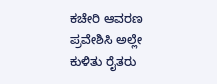ಕಚೇರಿ ಆವರಣ ಪ್ರವೇಶಿಸಿ ಅಲ್ಲೇ ಕುಳಿತು ರೈತರು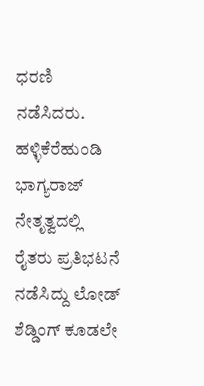ಧರಣಿ ನಡೆಸಿದರು.
ಹಳ್ಳಿಕೆರೆಹುಂಡಿ ಭಾಗ್ಯರಾಜ್ ನೇತೃತ್ವದಲ್ಲಿ ರೈತರು ಪ್ರತಿಭಟನೆ ನಡೆಸಿದ್ದು ಲೋಡ್ ಶೆಡ್ಡಿಂಗ್ ಕೂಡಲೇ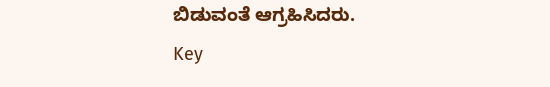ಬಿಡುವಂತೆ ಆಗ್ರಹಿಸಿದರು.
Key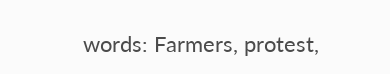words: Farmers, protest,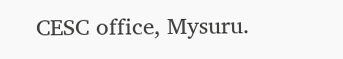CESC office, Mysuru.